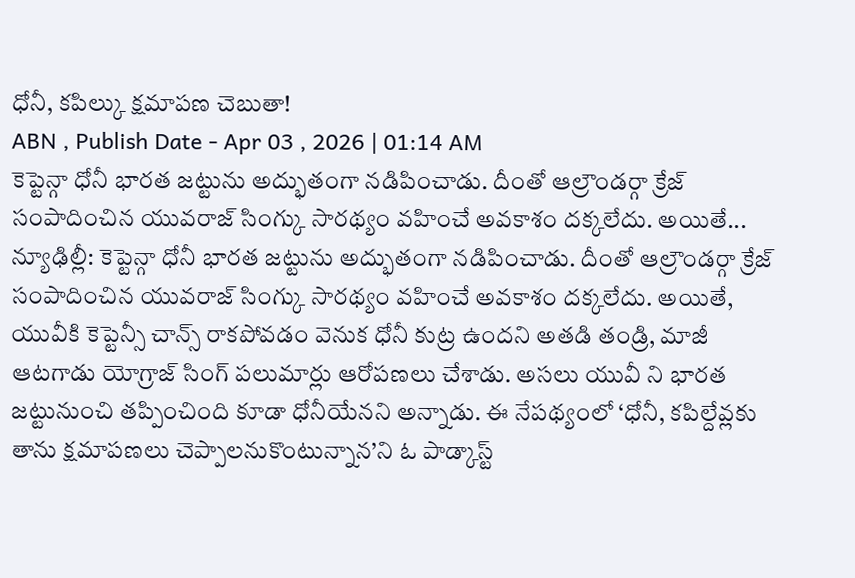ధోనీ, కపిల్కు క్షమాపణ చెబుతా!
ABN , Publish Date - Apr 03 , 2026 | 01:14 AM
కెప్టెన్గా ధోనీ భారత జట్టును అద్భుతంగా నడిపించాడు. దీంతో ఆల్రౌండర్గా క్రేజ్ సంపాదించిన యువరాజ్ సింగ్కు సారథ్యం వహించే అవకాశం దక్కలేదు. అయితే...
న్యూఢిల్లీ: కెప్టెన్గా ధోనీ భారత జట్టును అద్భుతంగా నడిపించాడు. దీంతో ఆల్రౌండర్గా క్రేజ్ సంపాదించిన యువరాజ్ సింగ్కు సారథ్యం వహించే అవకాశం దక్కలేదు. అయితే, యువీకి కెప్టెన్సీ చాన్స్ రాకపోవడం వెనుక ధోనీ కుట్ర ఉందని అతడి తండ్రి, మాజీ ఆటగాడు యోగ్రాజ్ సింగ్ పలుమార్లు ఆరోపణలు చేశాడు. అసలు యువీ ని భారత జట్టునుంచి తప్పించింది కూడా ధోనీయేనని అన్నాడు. ఈ నేపథ్యంలో ‘ధోనీ, కపిల్దేవ్లకు తాను క్షమాపణలు చెప్పాలనుకొంటున్నాన’ని ఓ పాడ్కాస్ట్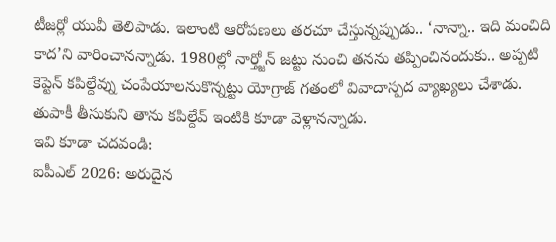టీజర్లో యువీ తెలిపాడు. ఇలాంటి ఆరోపణలు తరచూ చేస్తున్నప్పుడు.. ‘నాన్నా.. ఇది మంచిది కాద’ని వారించానన్నాడు. 1980ల్లో నార్త్జోన్ జట్టు నుంచి తనను తప్పించినందుకు.. అప్పటి కెప్టెన్ కపిల్దేవ్ను చంపేయాలనుకొన్నట్టు యోగ్రాజ్ గతంలో వివాదాస్పద వ్యాఖ్యలు చేశాడు. తుపాకీ తీసుకుని తాను కపిల్దేవ్ ఇంటికి కూడా వెళ్లానన్నాడు.
ఇవి కూడా చదవండి:
ఐపీఎల్ 2026: అరుదైన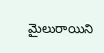మైలురాయిని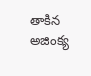తాకిన అజింక్య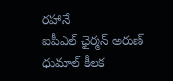రహానే
ఐపీఎల్ ఛైర్మన్ అరుణ్ ధుమాల్ కీలక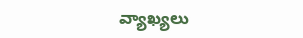వ్యాఖ్యలు